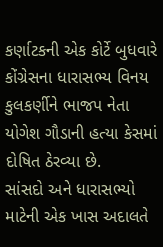કર્ણાટકની એક કોર્ટે બુધવારે કોંગ્રેસના ધારાસભ્ય વિનય કુલકર્ણીને ભાજપ નેતા યોગેશ ગૌડાની હત્યા કેસમાં દોષિત ઠેરવ્યા છે.
સાંસદો અને ધારાસભ્યો માટેની એક ખાસ અદાલતે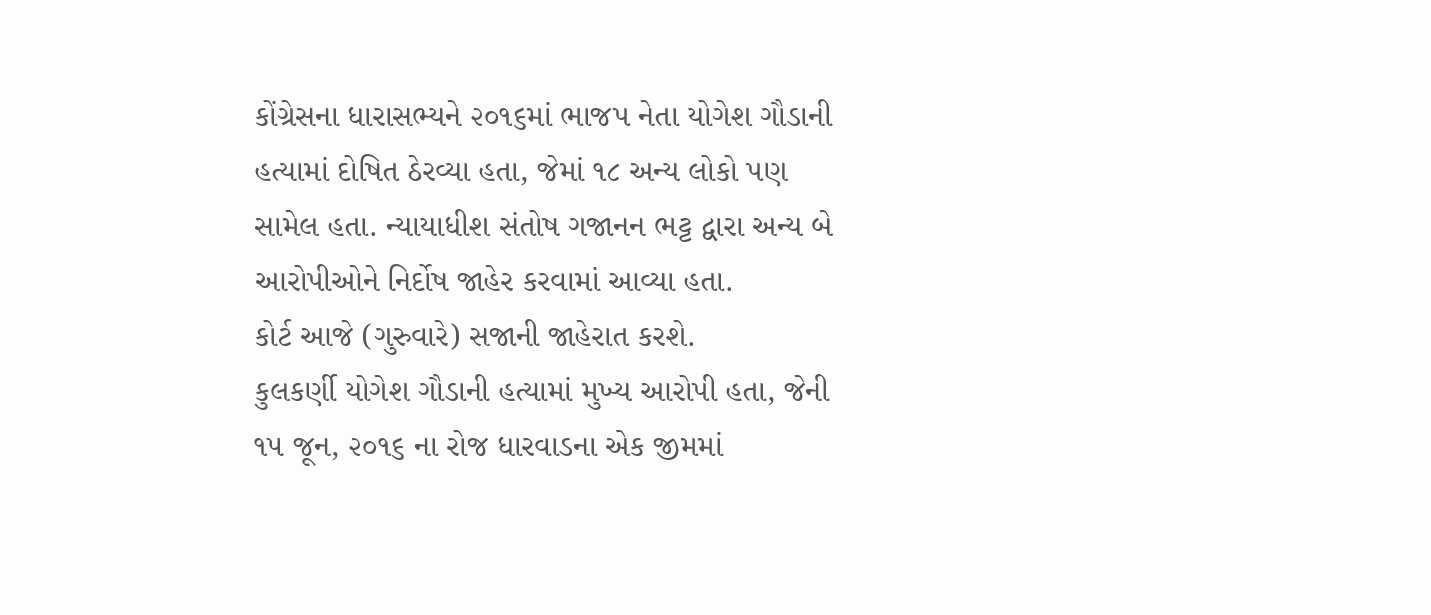કોંગ્રેસના ધારાસભ્યને ૨૦૧૬માં ભાજપ નેતા યોગેશ ગૌડાની હત્યામાં દોષિત ઠેરવ્યા હતા, જેમાં ૧૮ અન્ય લોકો પણ સામેલ હતા. ન્યાયાધીશ સંતોષ ગજાનન ભટ્ટ દ્વારા અન્ય બે આરોપીઓને નિર્દોષ જાહેર કરવામાં આવ્યા હતા.
કોર્ટ આજે (ગુરુવારે) સજાની જાહેરાત કરશે.
કુલકર્ણી યોગેશ ગૌડાની હત્યામાં મુખ્ય આરોપી હતા, જેની ૧૫ જૂન, ૨૦૧૬ ના રોજ ધારવાડના એક જીમમાં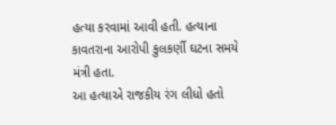હત્યા કરવામાં આવી હતી. હત્યાના કાવતરાના આરોપી કુલકર્ણી ઘટના સમયે મંત્રી હતા.
આ હત્યાએ રાજકીય રંગ લીધો હતો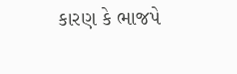કારણ કે ભાજપે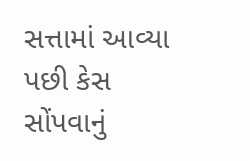સત્તામાં આવ્યા પછી કેસ સોંપવાનું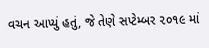વચન આપ્યું હતું, જે તેણે સપ્ટેમ્બર ૨૦૧૯ માં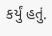કર્યું હતું.